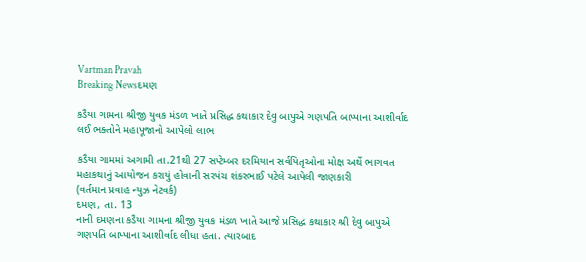Vartman Pravah
Breaking Newsદમણ

કડૈયા ગામના શ્રીજી યુવક મંડળ ખાતે પ્રસિદ્ધ કથાકાર દેવુ બાપુએ ગણપતિ બાપ્‍પાના આશીર્વાદ લઈ ભક્‍તોને મહાપૂજાનો આપેલો લાભ

કડૈયા ગામમાં અગામી તા.21થી 27 સપ્‍ટેમ્‍બર દરમિયાન સર્વપિતૃઓના મોક્ષ અર્થે ભાગવત મહાકથાનું આયોજન કરાયું હોવાની સરપંચ શંકરભાઈ પટેલે આપેલી જાણકારી
(વર્તમાન પ્રવાહ ન્‍યુઝ નેટવર્ક)
દમણ, તા. 13
નાની દમણના કડૈયા ગામના શ્રીજી યુવક મંડળ ખાતે આજે પ્રસિદ્ધ કથાકાર શ્રી દેવુ બાપુએ ગણપતિ બાપ્‍પાના આશીર્વાદ લીધા હતા. ત્‍યારબાદ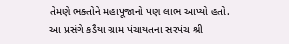તેમણે ભક્‍તોને મહાપૂજાનો પણ લાભ આપ્‍યો હતો.
આ પ્રસંગે કડૈયા ગ્રામ પંચાયતના સરપંચ શ્રી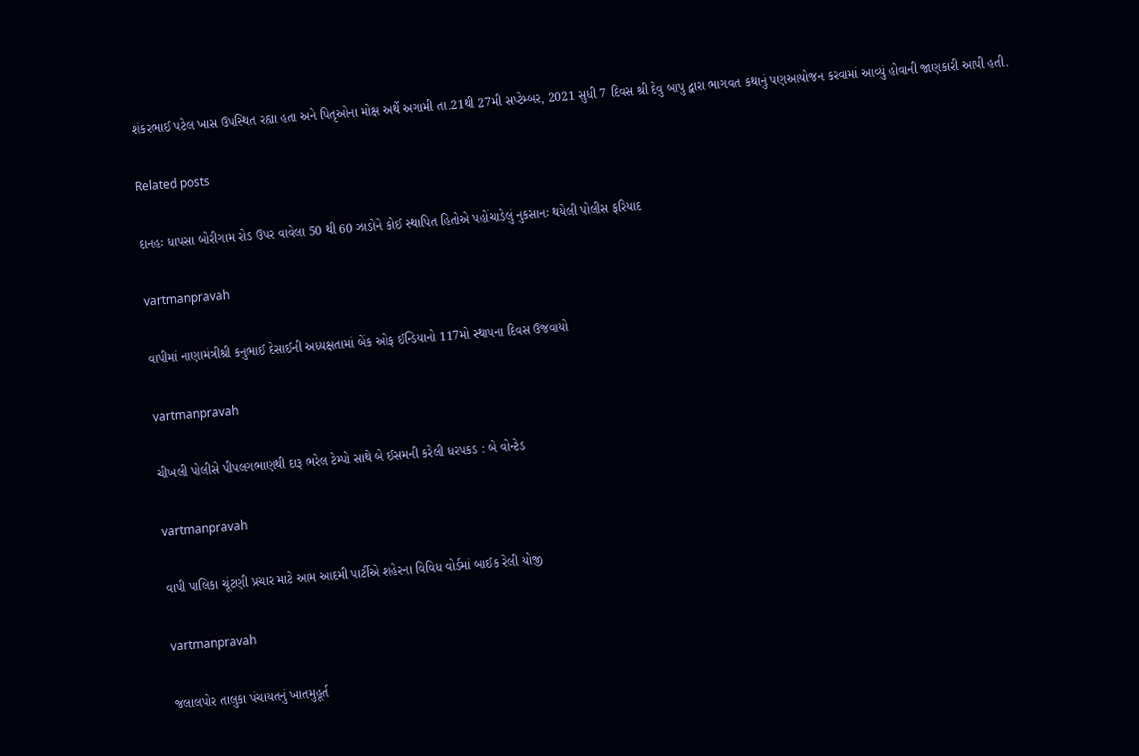શંકરભાઈ પટેલ ખાસ ઉપસ્‍થિત રહ્યા હતા અને પિતૃઓના મોક્ષ અર્થે અગામી તા.21થી 27મી સપ્‍ટેમ્‍બર, 2021 સુધી 7 દિવસ શ્રી દેવુ બાપુ દ્વારા ભાગવત કથાનું પણઆયોજન કરવામાં આવ્‍યું હોવાની જાણકારી આપી હતી.

Related posts

દાનહઃ ધાપસા બોરીગામ રોડ ઉપર વાવેલા 50 થી 60 ઝાડોને કોઈ સ્‍થાપિત હિતોએ પહોંચાડેલું નુકસાનઃ થયેલી પોલીસ ફરિયાદ

vartmanpravah

વાપીમાં નાણામંત્રીશ્રી કનુભાઈ દેસાઈની અધ્યક્ષતામાં બેંક ઓફ ઈન્ડિયાનો 117મો સ્થાપના દિવસ ઉજવાયો

vartmanpravah

ચીખલી પોલીસે પીપલગભાણથી દારૂ ભરેલ ટેમ્‍પો સાથે બે ઈસમની કરેલી ધરપકડ : બે વોન્‍ટેડ

vartmanpravah

વાપી પાલિકા ચૂંટણી પ્રચાર માટે આમ આદમી પાર્ટીએ શહેરના વિવિધ વોર્ડમાં બાઈક રેલી યોજી

vartmanpravah

જલાલપોર તાલુકા પંચાયતનું ખાતમુહૂર્ત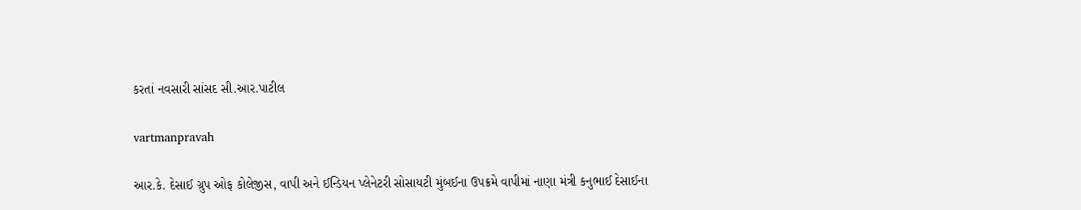કરતાં નવસારી સાંસદ સી.આર.પાટીલ

vartmanpravah

આર.કે. દેસાઈ ગ્રુપ ઓફ કોલેજીસ, વાપી અને ઈન્‍ડિયન પ્‍લેનેટરી સોસાયટી મુંબઈના ઉપક્રમે વાપીમાં નાણા મંત્રી કનુભાઈ દેસાઈના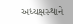અધ્‍યક્ષસ્‍થાને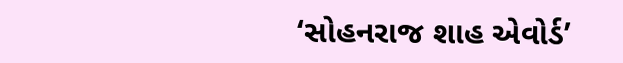‘સોહનરાજ શાહ એવોર્ડ’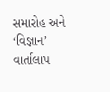સમારોહ અને ‘વિજ્ઞાન’ વાર્તાલાપ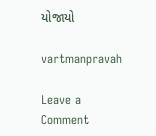યોજાયો

vartmanpravah

Leave a Comment